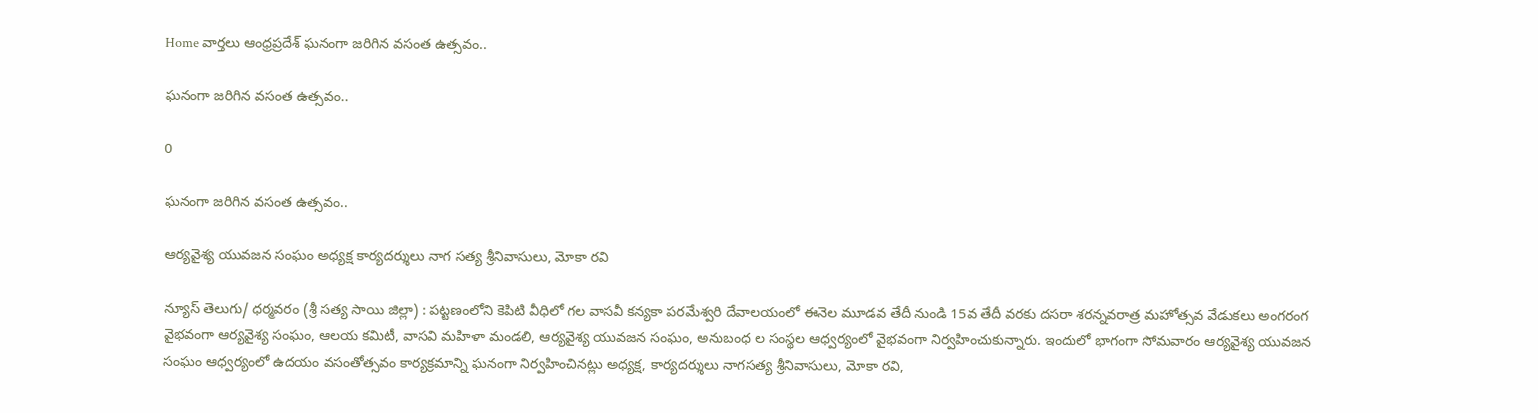Home వార్తలు ఆంధ్రప్రదేశ్‌ ఘనంగా జరిగిన వసంత ఉత్సవం..

ఘనంగా జరిగిన వసంత ఉత్సవం..

0

ఘనంగా జరిగిన వసంత ఉత్సవం..

ఆర్యవైశ్య యువజన సంఘం అధ్యక్ష కార్యదర్శులు నాగ సత్య శ్రీనివాసులు, మోకా రవి

న్యూస్ తెలుగు/ ధర్మవరం (శ్రీ సత్య సాయి జిల్లా) : పట్టణంలోని కెపిటి వీధిలో గల వాసవీ కన్యకా పరమేశ్వరి దేవాలయంలో ఈనెల మూడవ తేదీ నుండి 15వ తేదీ వరకు దసరా శరన్నవరాత్ర మహోత్సవ వేడుకలు అంగరంగ వైభవంగా ఆర్యవైశ్య సంఘం, ఆలయ కమిటీ, వాసవి మహిళా మండలి, ఆర్యవైశ్య యువజన సంఘం, అనుబంధ ల సంస్థల ఆధ్వర్యంలో వైభవంగా నిర్వహించుకున్నారు. ఇందులో భాగంగా సోమవారం ఆర్యవైశ్య యువజన సంఘం ఆధ్వర్యంలో ఉదయం వసంతోత్సవం కార్యక్రమాన్ని ఘనంగా నిర్వహించినట్లు అధ్యక్ష, కార్యదర్శులు నాగసత్య శ్రీనివాసులు, మోకా రవి,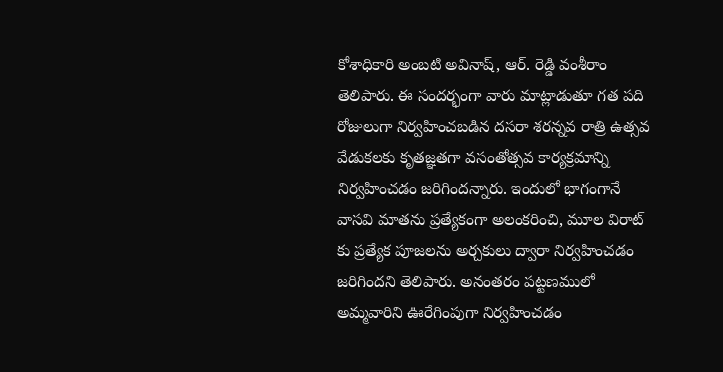కోశాధికారి అంబటి అవినాష్, ఆర్. రెడ్డి వంశీరాం తెలిపారు. ఈ సందర్భంగా వారు మాట్లాడుతూ గత పది రోజులుగా నిర్వహించబడిన దసరా శరన్నవ రాత్రి ఉత్సవ వేడుకలకు కృతజ్ఞతగా వసంతోత్సవ కార్యక్రమాన్ని నిర్వహించడం జరిగిందన్నారు. ఇందులో భాగంగానే వాసవి మాతను ప్రత్యేకంగా అలంకరించి, మూల విరాట్ కు ప్రత్యేక పూజలను అర్చకులు ద్వారా నిర్వహించడం జరిగిందని తెలిపారు. అనంతరం పట్టణములో అమ్మవారిని ఊరేగింపుగా నిర్వహించడం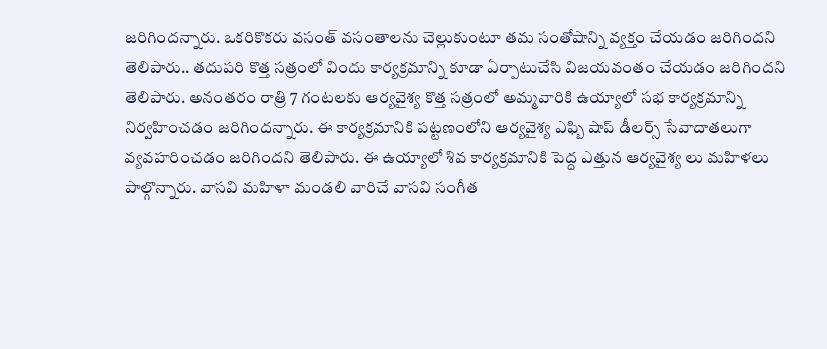జరిగిందన్నారు. ఒకరికొకరు వసంత్ వసంతాలను చెల్లుకుంటూ తమ సంతోషాన్ని వ్యక్తం చేయడం జరిగిందని తెలిపారు.. తదుపరి కొత్త సత్రంలో విందు కార్యక్రమాన్ని కూడా ఏర్పాటుచేసి విజయవంతం చేయడం జరిగిందని తెలిపారు. అనంతరం రాత్రి 7 గంటలకు ఆర్యవైశ్య కొత్త సత్రంలో అమ్మవారికి ఉయ్యాలో సభ కార్యక్రమాన్ని నిర్వహించడం జరిగిందన్నారు. ఈ కార్యక్రమానికి పట్టణంలోని ఆర్యవైశ్య ఎఫ్బి షాప్ డీలర్స్ సేవాదాతలుగా వ్యవహరించడం జరిగిందని తెలిపారు. ఈ ఉయ్యాలో శివ కార్యక్రమానికి పెద్ద ఎత్తున ఆర్యవైశ్య లు మహిళలు పాల్గొన్నారు. వాసవి మహిళా మండలి వారిచే వాసవి సంగీత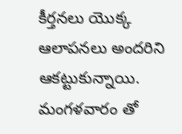కీర్తనలు యొక్క ఆలాపనలు అందరిని ఆకట్టుకున్నాయి. మంగళవారం తో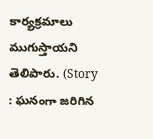కార్యక్రమాలు ముగుస్తాయని తెలిపారు. (Story : ఘనంగా జరిగిన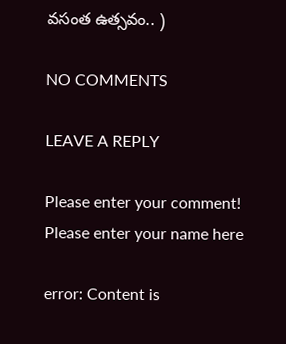వసంత ఉత్సవం.. )

NO COMMENTS

LEAVE A REPLY

Please enter your comment!
Please enter your name here

error: Content is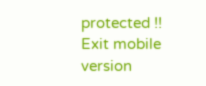protected !!
Exit mobile version